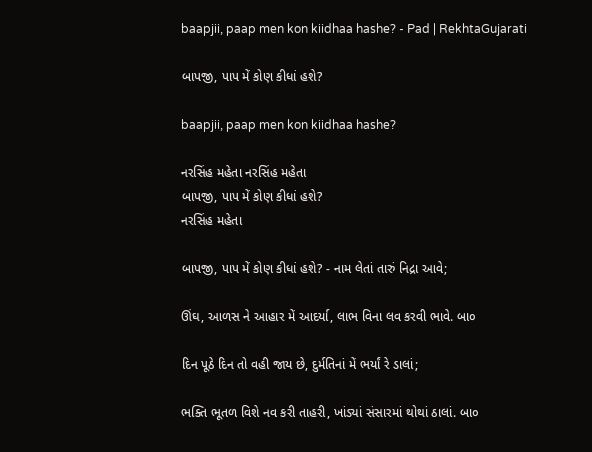baapjii, paap men kon kiidhaa hashe? - Pad | RekhtaGujarati

બાપજી, પાપ મેં કોણ કીધાં હશે?

baapjii, paap men kon kiidhaa hashe?

નરસિંહ મહેતા નરસિંહ મહેતા
બાપજી, પાપ મેં કોણ કીધાં હશે?
નરસિંહ મહેતા

બાપજી, પાપ મેં કોણ કીધાં હશે? - નામ લેતાં તારું નિદ્રા આવે;

ઊંઘ, આળસ ને આહાર મેં આદર્યા, લાભ વિના લવ કરવી ભાવે. બા૦

દિન પૂઠે દિન તો વહી જાય છે, દુર્મતિનાં મેં ભર્યાં રે ડાલાં;

ભક્તિ ભૂતળ વિશે નવ કરી તાહરી, ખાંડ્યાં સંસારમાં થોથાં ઠાલાં. બા૦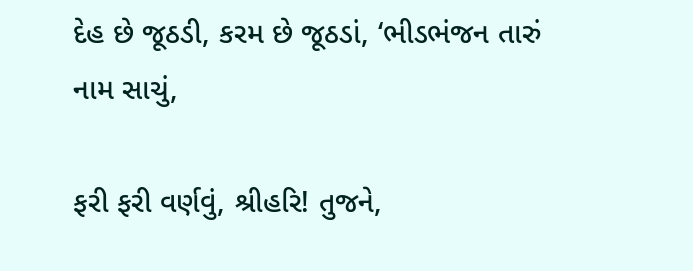દેહ છે જૂઠડી, કરમ છે જૂઠડાં, ‘ભીડભંજન તારું નામ સાચું,

ફરી ફરી વર્ણવું, શ્રીહરિ! તુજને,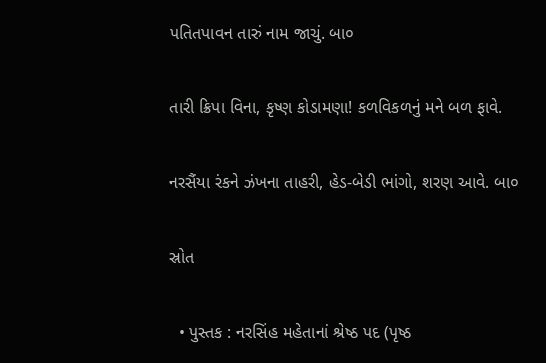પતિતપાવન તારું નામ જાચું. બા૦

તારી ક્રિપા વિના, કૃષ્ણ કોડામણા! કળવિકળનું મને બળ ફાવે.

નરસૈંયા રંકને ઝંખના તાહરી, હેડ-બેડી ભાંગો, શરણ આવે. બા૦

સ્રોત

  • પુસ્તક : નરસિંહ મહેતાનાં શ્રેષ્ઠ પદ (પૃષ્ઠ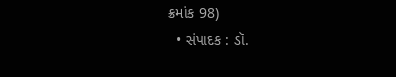ક્રમાંક 98)
  • સંપાદક : ડૉ.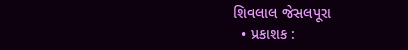શિવલાલ જેસલપૂરા
  • પ્રકાશક :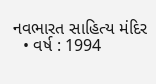નવભારત સાહિત્ય મંદિર
  • વર્ષ : 1994